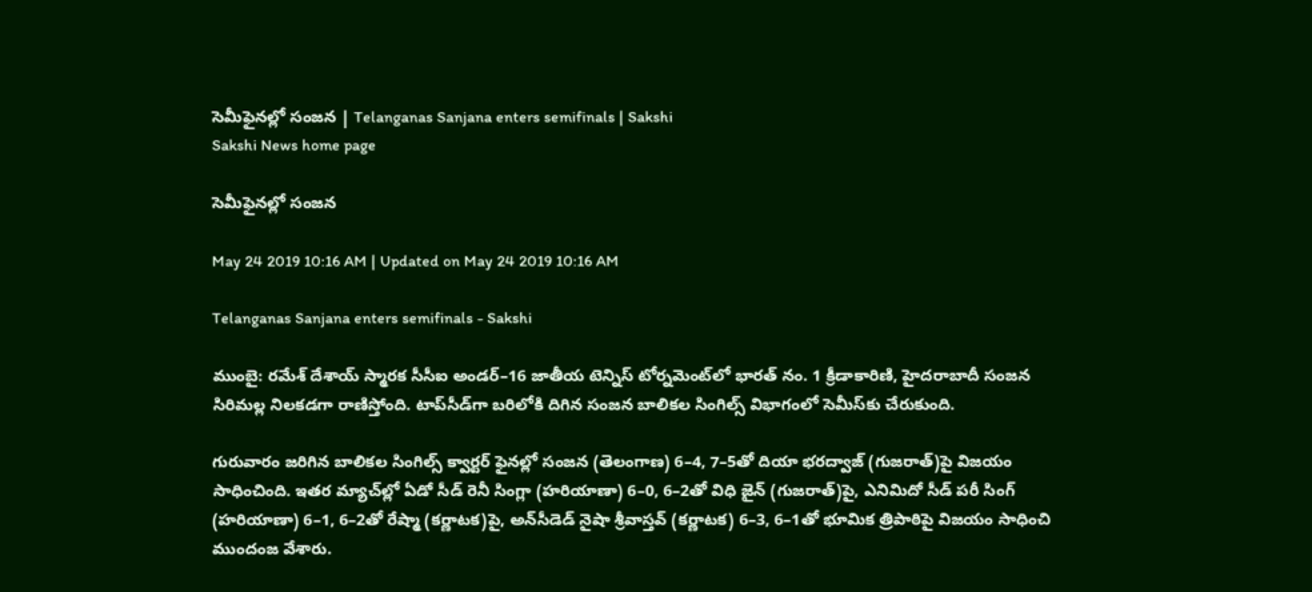సెమీఫైనల్లో సంజన | Telanganas Sanjana enters semifinals | Sakshi
Sakshi News home page

సెమీఫైనల్లో సంజన

May 24 2019 10:16 AM | Updated on May 24 2019 10:16 AM

Telanganas Sanjana enters semifinals - Sakshi

ముంబై: రమేశ్‌ దేశాయ్‌ స్మారక సీసీఐ అండర్‌–16 జాతీయ టెన్నిస్‌ టోర్నమెంట్‌లో భారత్‌ నం. 1 క్రీడాకారిణి, హైదరాబాదీ సంజన సిరిమల్ల నిలకడగా రాణిస్తోంది. టాప్‌సీడ్‌గా బరిలోకి దిగిన సంజన బాలికల సింగిల్స్‌ విభాగంలో సెమీస్‌కు చేరుకుంది.

గురువారం జరిగిన బాలికల సింగిల్స్‌ క్వార్టర్‌ ఫైనల్లో సంజన (తెలంగాణ) 6–4, 7–5తో దియా భరద్వాజ్‌ (గుజరాత్‌)పై విజయం సాధించింది. ఇతర మ్యాచ్‌ల్లో ఏడో సీడ్‌ రెనీ సింగ్లా (హరియాణా) 6–0, 6–2తో విధి జైన్‌ (గుజరాత్‌)పై, ఎనిమిదో సీడ్‌ పరీ సింగ్‌ (హరియాణా) 6–1, 6–2తో రేష్మా (కర్ణాటక)పై, అన్‌సీడెడ్‌ నైషా శ్రీవాస్తవ్‌ (కర్ణాటక) 6–3, 6–1తో భూమిక త్రిపాఠిపై విజయం సాధించి ముందంజ వేశారు.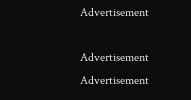Advertisement

Advertisement
Advertisement